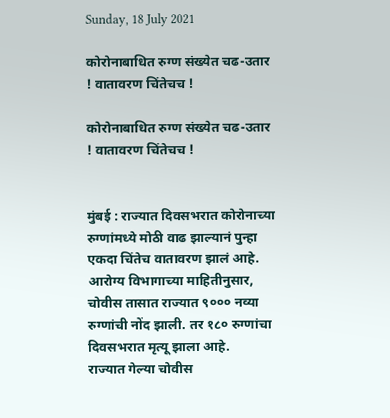Sunday, 18 July 2021

कोरोनाबाधित रुग्ण संख्येत चढ-उतार ! वातावरण चिंतेचच !

कोरोनाबाधित रुग्ण संख्येत चढ-उतार ! वातावरण चिंतेचच !


मुंबई : राज्यात दिवसभरात कोरोनाच्या रुग्णांमध्ये मोठी वाढ झाल्यानं पुन्हा एकदा चिंतेच वातावरण झालं आहे. आरोग्य विभागाच्या माहितीनुसार, चोवीस तासात राज्यात ९००० नव्या रुग्णांची नोंद झाली. तर १८० रुग्णांचा दिवसभरात मृत्यू झाला आहे.
राज्यात गेल्या चोवीस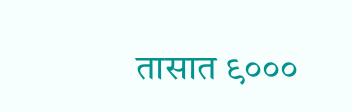तासात ९०००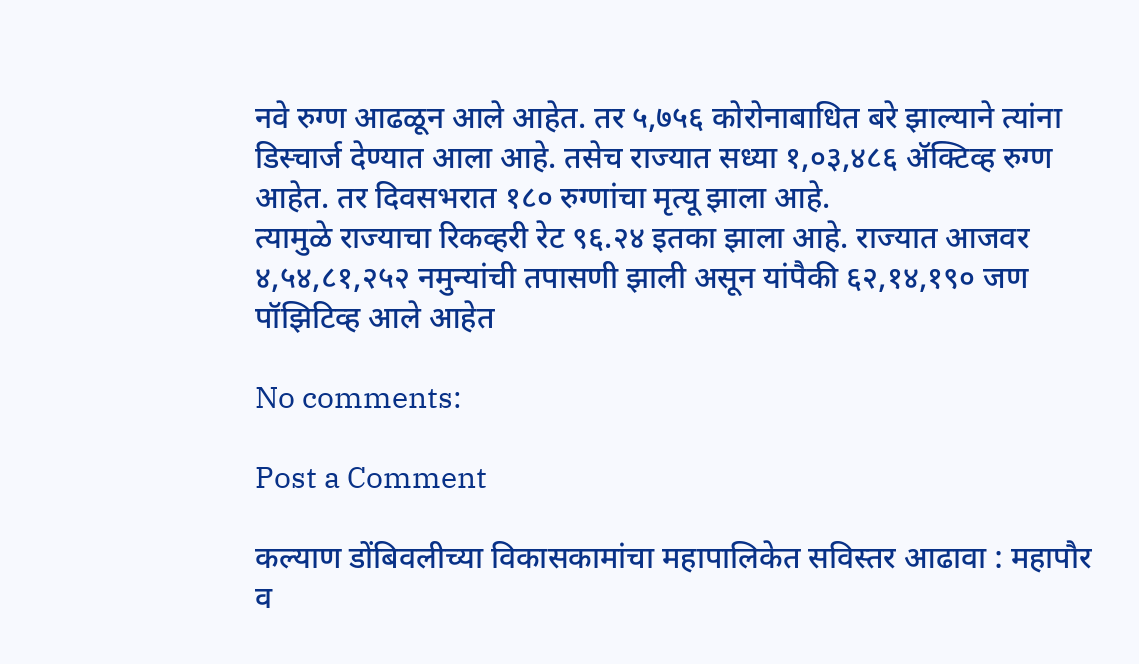नवे रुग्ण आढळून आले आहेत. तर ५,७५६ कोरोनाबाधित बरे झाल्याने त्यांना डिस्चार्ज देण्यात आला आहे. तसेच राज्यात सध्या १,०३,४८६ ॲक्टिव्ह रुग्ण आहेत. तर दिवसभरात १८० रुग्णांचा मृत्यू झाला आहे.
त्यामुळे राज्याचा रिकव्हरी रेट ९६.२४ इतका झाला आहे. राज्यात आजवर ४,५४,८१,२५२ नमुन्यांची तपासणी झाली असून यांपैकी ६२,१४,१९० जण पॉझिटिव्ह आले आहेत

No comments:

Post a Comment

कल्याण डोंबिवलीच्या विकासकामांचा महापालिकेत सविस्तर आढावा : महापौर व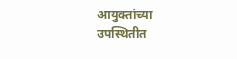आयुक्तांच्या उपस्थितीत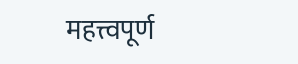महत्त्वपूर्ण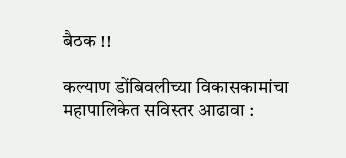बैठक !!

कल्याण डोंबिवलीच्या विकासकामांचा महापालिकेत सविस्तर आढावा :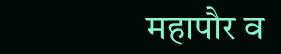महापौर व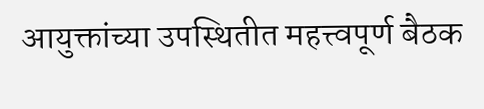आयुक्तांच्या उपस्थितीत महत्त्वपूर्ण बैठक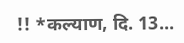!! *कल्याण, दि. 13...